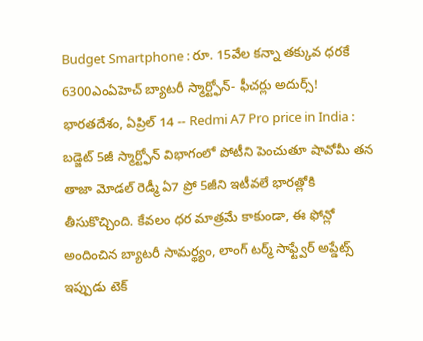Budget Smartphone : రూ. 15వేల కన్నా తక్కువ ధరకే 6300ఎంఏహెచ్ బ్యాటరీ స్మార్ట్ఫోన్- ఫీచర్లు అదుర్స్!
భారతదేశం, ఏప్రిల్ 14 -- Redmi A7 Pro price in India : బడ్జెట్ 5జీ స్మార్ట్ఫోన్ విభాగంలో పోటీని పెంచుతూ షావోమీ తన తాజా మోడల్ రెడ్మీ ఏ7 ప్రో 5జీని ఇటీవలే భారత్లోకి తీసుకొచ్చింది. కేవలం ధర మాత్రమే కాకుండా, ఈ ఫోన్లో అందించిన బ్యాటరీ సామర్థ్యం, లాంగ్ టర్మ్ సాఫ్ట్వేర్ అప్డేట్స్ ఇప్పుడు టెక్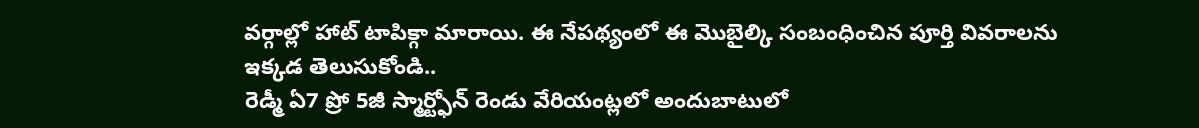వర్గాల్లో హాట్ టాపిక్గా మారాయి. ఈ నేపథ్యంలో ఈ మొబైల్కి సంబంధించిన పూర్తి వివరాలను ఇక్కడ తెలుసుకోండి..
రెడ్మీ ఏ7 ప్రో 5జీ స్మార్ట్ఫోన్ రెండు వేరియంట్లలో అందుబాటులో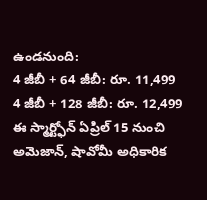ఉండనుంది:
4 జీబీ + 64 జీబీ: రూ. 11,499
4 జీబీ + 128 జీబీ: రూ. 12,499
ఈ స్మార్ట్ఫోన్ ఏప్రిల్ 15 నుంచి అమెజాన్, షావోమీ అధికారిక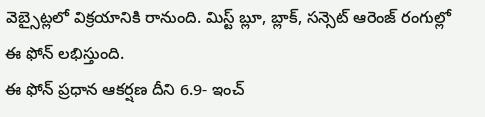వెబ్సైట్లలో విక్రయానికి రానుంది. మిస్ట్ బ్లూ, బ్లాక్, సన్సెట్ ఆరెంజ్ రంగుల్లో ఈ ఫోన్ లభిస్తుంది.
ఈ ఫోన్ ప్రధాన ఆకర్షణ దీని 6.9- ఇంచ్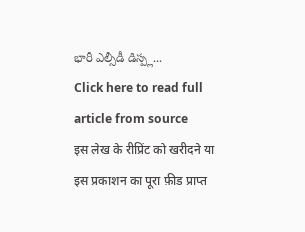భారీ ఎల్సీడీ డిస్ప్ల...
Click here to read full article from source
इस लेख के रीप्रिंट को खरीदने या इस प्रकाशन का पूरा फ़ीड प्राप्त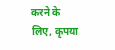करने के लिए, कृपया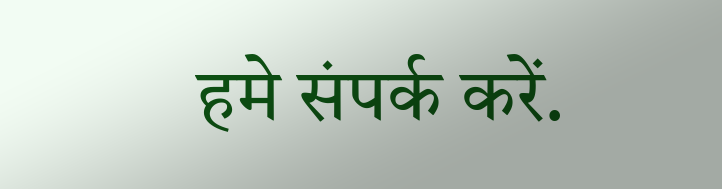हमे संपर्क करें.